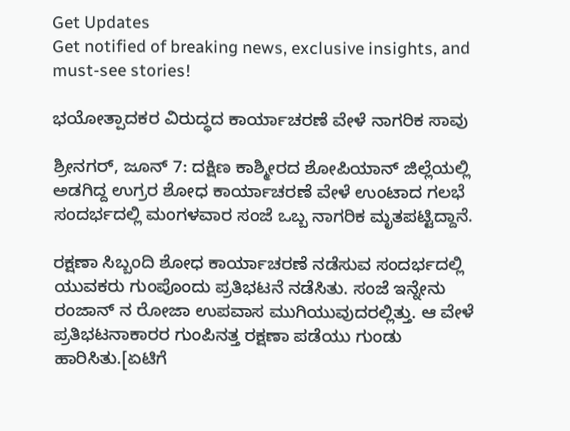Get Updates
Get notified of breaking news, exclusive insights, and must-see stories!

ಭಯೋತ್ಪಾದಕರ ವಿರುದ್ಧದ ಕಾರ್ಯಾಚರಣೆ ವೇಳೆ ನಾಗರಿಕ ಸಾವು

ಶ್ರೀನಗರ್, ಜೂನ್ 7: ದಕ್ಷಿಣ ಕಾಶ್ಮೀರದ ಶೋಪಿಯಾನ್ ಜಿಲ್ಲೆಯಲ್ಲಿ ಅಡಗಿದ್ದ ಉಗ್ರರ ಶೋಧ ಕಾರ್ಯಾಚರಣೆ ವೇಳೆ ಉಂಟಾದ ಗಲಭೆ ಸಂದರ್ಭದಲ್ಲಿ ಮಂಗಳವಾರ ಸಂಜೆ ಒಬ್ಬ ನಾಗರಿಕ ಮೃತಪಟ್ಟಿದ್ದಾನೆ.

ರಕ್ಷಣಾ ಸಿಬ್ಬಂದಿ ಶೋಧ ಕಾರ್ಯಾಚರಣೆ ನಡೆಸುವ ಸಂದರ್ಭದಲ್ಲಿ ಯುವಕರು ಗುಂಪೊಂದು ಪ್ರತಿಭಟನೆ ನಡೆಸಿತು. ಸಂಜೆ ಇನ್ನೇನು ರಂಜಾನ್ ನ ರೋಜಾ ಉಪವಾಸ ಮುಗಿಯುವುದರಲ್ಲಿತ್ತು. ಆ ವೇಳೆ ಪ್ರತಿಭಟನಾಕಾರರ ಗುಂಪಿನತ್ತ ರಕ್ಷಣಾ ಪಡೆಯು ಗುಂಡು ಹಾರಿಸಿತು.[ಏಟಿಗೆ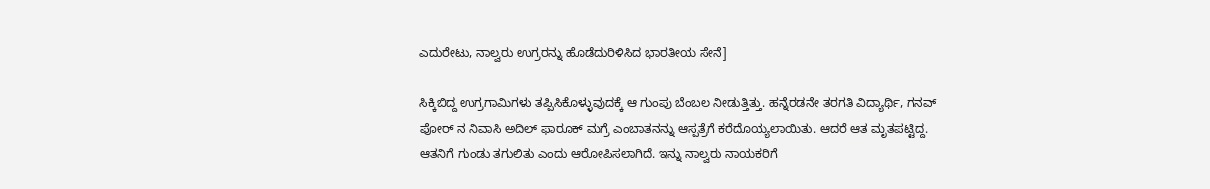ಎದುರೇಟು, ನಾಲ್ವರು ಉಗ್ರರನ್ನು ಹೊಡೆದುರಿಳಿಸಿದ ಭಾರತೀಯ ಸೇನೆ]

ಸಿಕ್ಕಿಬಿದ್ದ ಉಗ್ರಗಾಮಿಗಳು ತಪ್ಪಿಸಿಕೊಳ್ಳುವುದಕ್ಕೆ ಆ ಗುಂಪು ಬೆಂಬಲ ನೀಡುತ್ತಿತ್ತು. ಹನ್ನೆರಡನೇ ತರಗತಿ ವಿದ್ಯಾರ್ಥಿ, ಗನವ್ ಪೋರ್ ನ ನಿವಾಸಿ ಅದಿಲ್ ಫಾರೂಕ್ ಮಗ್ರೆ ಎಂಬಾತನನ್ನು ಆಸ್ಪತ್ರೆಗೆ ಕರೆದೊಯ್ಯಲಾಯಿತು. ಆದರೆ ಆತ ಮೃತಪಟ್ಟಿದ್ದ. ಆತನಿಗೆ ಗುಂಡು ತಗುಲಿತು ಎಂದು ಆರೋಪಿಸಲಾಗಿದೆ. ಇನ್ನು ನಾಲ್ವರು ನಾಯಕರಿಗೆ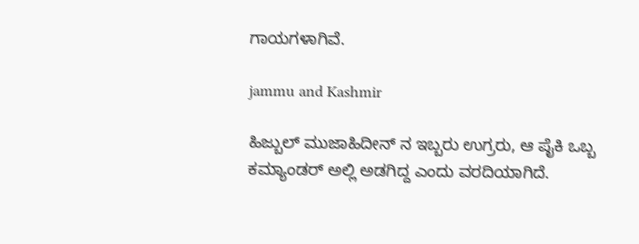ಗಾಯಗಳಾಗಿವೆ.

jammu and Kashmir

ಹಿಜ್ಬುಲ್ ಮುಜಾಹಿದೀನ್ ನ ಇಬ್ಬರು ಉಗ್ರರು, ಆ ಪೈಕಿ ಒಬ್ಬ ಕಮ್ಯಾಂಡರ್ ಅಲ್ಲಿ ಅಡಗಿದ್ದ ಎಂದು ವರದಿಯಾಗಿದೆ.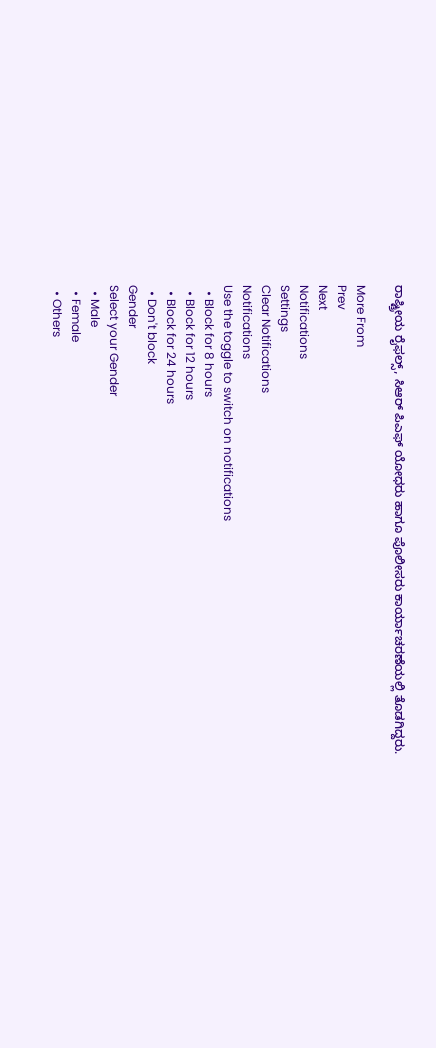ರಾಷ್ಟ್ರೀಯ ರೈಫಲ್ಸ್, ಸಿಆರ್ ಪಿಎಫ್ ಯೋಧರು ಹಾಗೂ ಪೊಲೀಸರು ಕಾರ್ಯಾಚರಣೆಯಲ್ಲಿ ತೊಡಗಿದ್ದರು.

More From
Prev
Next
Notifications
Settings
Clear Notifications
Notifications
Use the toggle to switch on notifications
  • Block for 8 hours
  • Block for 12 hours
  • Block for 24 hours
  • Don't block
Gender
Select your Gender
  • Male
  • Female
  • Others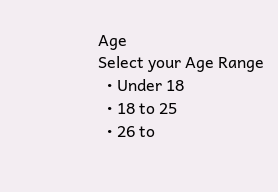Age
Select your Age Range
  • Under 18
  • 18 to 25
  • 26 to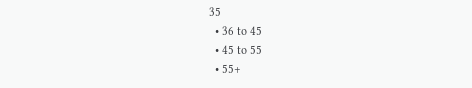35
  • 36 to 45
  • 45 to 55
  • 55+